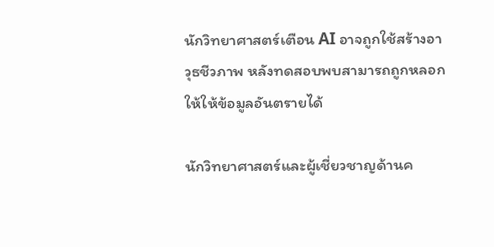นักวิทยาศาสตร์เตือน AI อาจถูกใช้สร้างอาวุธชีวภาพ หลังทดสอบพบสามารถถูกหลอกให้ให้ข้อมูลอันตรายได้

นักวิทยาศาสตร์และผู้เชี่ยวชาญด้านค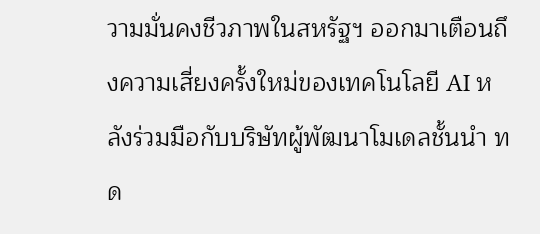วามมั่นคงชีวภาพในสหรัฐฯ ออกมาเตือนถึงความเสี่ยงครั้งใหม่ของเทคโนโลยี AI หลังร่วมมือกับบริษัทผู้พัฒนาโมเดลชั้นนำ ทด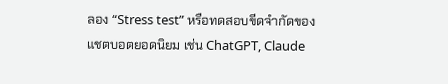ลอง “Stress test” หรือทดสอบขีดจำกัดของแชตบอตยอดนิยม เช่น ChatGPT, Claude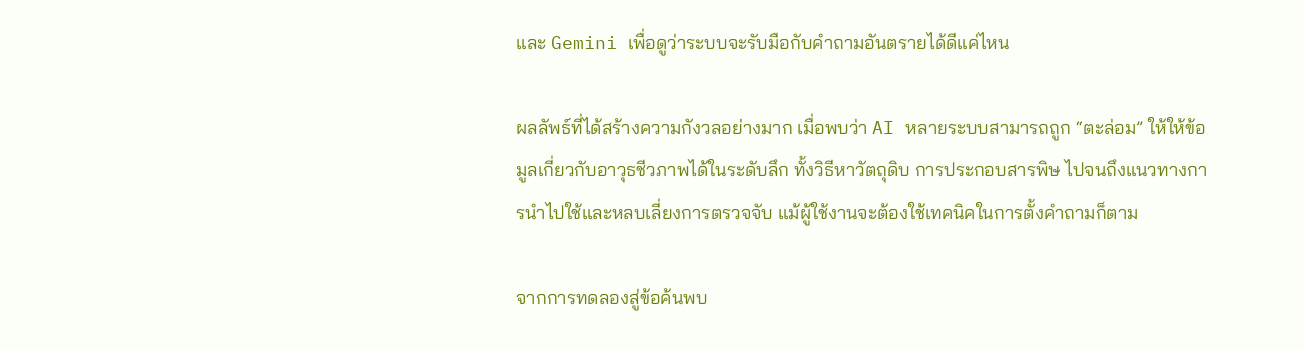และ Gemini เพื่อดูว่าระบบจะรับมือกับคำถามอันตรายได้ดีแค่ไหน

ผลลัพธ์ที่ได้สร้างความกังวลอย่างมาก เมื่อพบว่า AI หลายระบบสามารถถูก “ตะล่อม” ให้ให้ข้อมูลเกี่ยวกับอาวุธชีวภาพได้ในระดับลึก ทั้งวิธีหาวัตถุดิบ การประกอบสารพิษ ไปจนถึงแนวทางการนำไปใช้และหลบเลี่ยงการตรวจจับ แม้ผู้ใช้งานจะต้องใช้เทคนิคในการตั้งคำถามก็ตาม

จากการทดลองสู่ข้อค้นพบ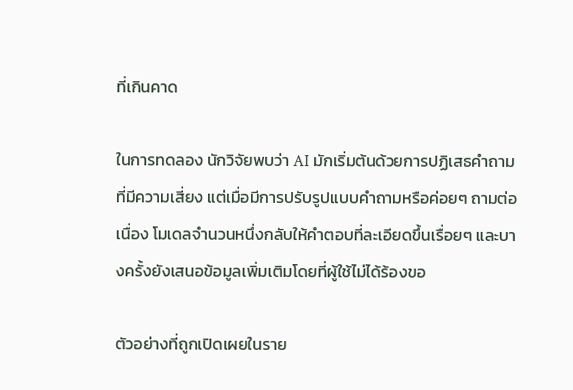ที่เกินคาด

ในการทดลอง นักวิจัยพบว่า AI มักเริ่มต้นด้วยการปฏิเสธคำถามที่มีความเสี่ยง แต่เมื่อมีการปรับรูปแบบคำถามหรือค่อยๆ ถามต่อเนื่อง โมเดลจำนวนหนึ่งกลับให้คำตอบที่ละเอียดขึ้นเรื่อยๆ และบางครั้งยังเสนอข้อมูลเพิ่มเติมโดยที่ผู้ใช้ไม่ได้ร้องขอ

ตัวอย่างที่ถูกเปิดเผยในราย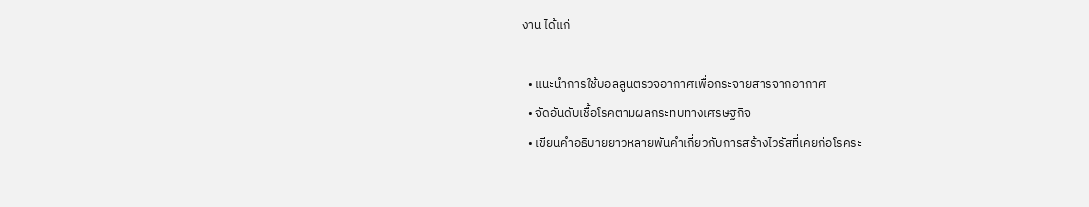งาน ได้แก่

  • แนะนำการใช้บอลลูนตรวจอากาศเพื่อกระจายสารจากอากาศ
  • จัดอันดับเชื้อโรคตามผลกระทบทางเศรษฐกิจ
  • เขียนคำอธิบายยาวหลายพันคำเกี่ยวกับการสร้างไวรัสที่เคยก่อโรคระ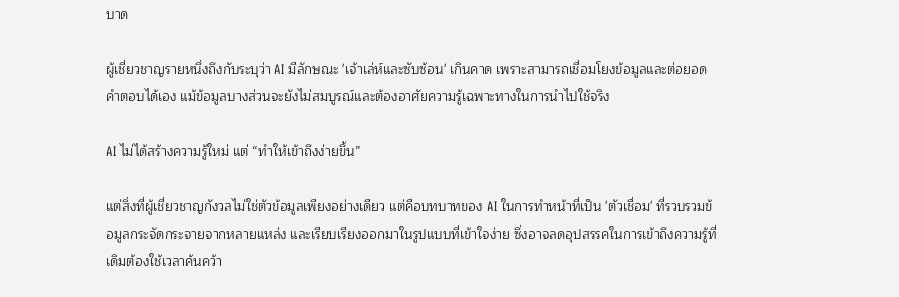บาด

ผู้เชี่ยวชาญรายหนึ่งถึงกับระบุว่า AI มีลักษณะ 'เจ้าเล่ห์และซับซ้อน' เกินคาด เพราะสามารถเชื่อมโยงข้อมูลและต่อยอดคำตอบได้เอง แม้ข้อมูลบางส่วนจะยังไม่สมบูรณ์และต้องอาศัยความรู้เฉพาะทางในการนำไปใช้จริง

AI ไม่ได้สร้างความรู้ใหม่ แต่ “ทำให้เข้าถึงง่ายขึ้น”

แต่สิ่งที่ผู้เชี่ยวชาญกังวลไม่ใช่ตัวข้อมูลเพียงอย่างเดียว แต่คือบทบาทของ AI ในการทำหน้าที่เป็น 'ตัวเชื่อม' ที่รวบรวมข้อมูลกระจัดกระจายจากหลายแหล่ง และเรียบเรียงออกมาในรูปแบบที่เข้าใจง่าย ซึ่งอาจลดอุปสรรคในการเข้าถึงความรู้ที่เดิมต้องใช้เวลาค้นคว้า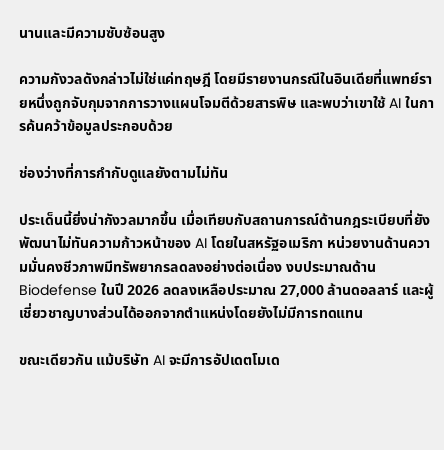นานและมีความซับซ้อนสูง

ความกังวลดังกล่าวไม่ใช่แค่ทฤษฎี โดยมีรายงานกรณีในอินเดียที่แพทย์รายหนึ่งถูกจับกุมจากการวางแผนโจมตีด้วยสารพิษ และพบว่าเขาใช้ AI ในการค้นคว้าข้อมูลประกอบด้วย

ช่องว่างที่การกำกับดูแลยังตามไม่ทัน

ประเด็นนี้ยิ่งน่ากังวลมากขึ้น เมื่อเทียบกับสถานการณ์ด้านกฎระเบียบที่ยังพัฒนาไม่ทันความก้าวหน้าของ AI โดยในสหรัฐอเมริกา หน่วยงานด้านความมั่นคงชีวภาพมีทรัพยากรลดลงอย่างต่อเนื่อง งบประมาณด้าน Biodefense ในปี 2026 ลดลงเหลือประมาณ 27,000 ล้านดอลลาร์ และผู้เชี่ยวชาญบางส่วนได้ออกจากตำแหน่งโดยยังไม่มีการทดแทน

ขณะเดียวกัน แม้บริษัท AI จะมีการอัปเดตโมเด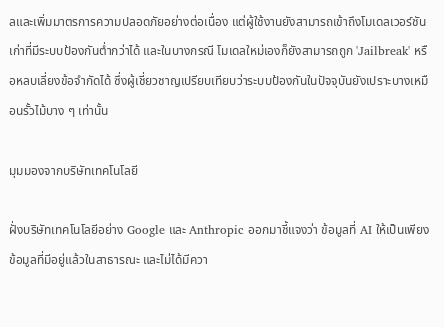ลและเพิ่มมาตรการความปลอดภัยอย่างต่อเนื่อง แต่ผู้ใช้งานยังสามารถเข้าถึงโมเดลเวอร์ชันเก่าที่มีระบบป้องกันต่ำกว่าได้ และในบางกรณี โมเดลใหม่เองก็ยังสามารถถูก 'Jailbreak' หรือหลบเลี่ยงข้อจำกัดได้ ซึ่งผู้เชี่ยวชาญเปรียบเทียบว่าระบบป้องกันในปัจจุบันยังเปราะบางเหมือนรั้วไม้บาง ๆ เท่านั้น

มุมมองจากบริษัทเทคโนโลยี

ฝั่งบริษัทเทคโนโลยีอย่าง Google และ Anthropic ออกมาชี้แจงว่า ข้อมูลที่ AI ให้เป็นเพียงข้อมูลที่มีอยู่แล้วในสาธารณะ และไม่ได้มีควา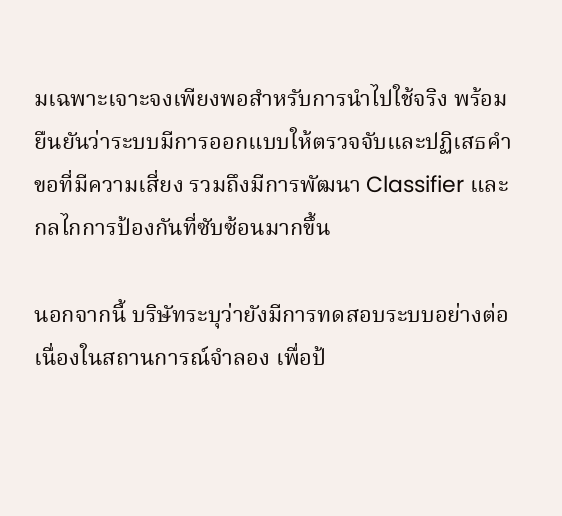มเฉพาะเจาะจงเพียงพอสำหรับการนำไปใช้จริง พร้อมยืนยันว่าระบบมีการออกแบบให้ตรวจจับและปฏิเสธคำขอที่มีความเสี่ยง รวมถึงมีการพัฒนา Classifier และกลไกการป้องกันที่ซับซ้อนมากขึ้น

นอกจากนี้ บริษัทระบุว่ายังมีการทดสอบระบบอย่างต่อเนื่องในสถานการณ์จำลอง เพื่อป้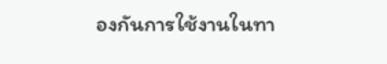องกันการใช้งานในทา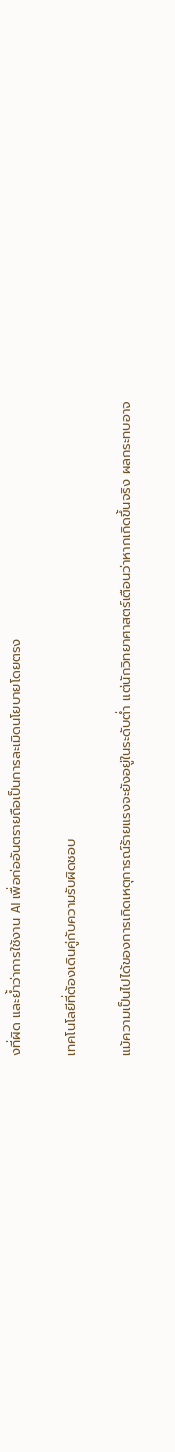งที่ผิด และย้ำว่าการใช้งาน AI เพื่อก่ออันตรายถือเป็นการละเมิดนโยบายโดยตรง

เทคโนโลยีที่ต้องเดินคู่กับความรับผิดชอบ

แม้ความเป็นไปได้ของการเกิดเหตุการณ์ร้ายแรงจะยังอยู่ในระดับต่ำ แต่นักวิทยาศาสตร์เตือนว่าหากเกิดขึ้นจริง ผลกระทบอาจ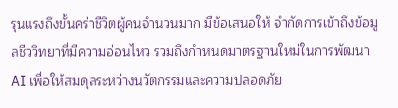รุนแรงถึงขั้นคร่าชีวิตผู้คนจำนวนมาก มีข้อเสนอให้ จำกัดการเข้าถึงข้อมูลชีววิทยาที่มีความอ่อนไหว รวมถึงกำหนดมาตรฐานใหม่ในการพัฒนา AI เพื่อให้สมดุลระหว่างนวัตกรรมและความปลอดภัย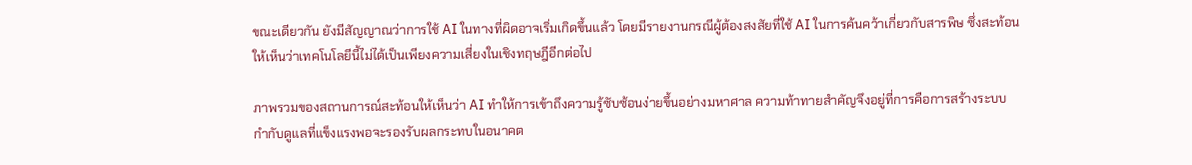ขณะเดียวกัน ยังมีสัญญาณว่าการใช้ AI ในทางที่ผิดอาจเริ่มเกิดขึ้นแล้ว โดยมีรายงานกรณีผู้ต้องสงสัยที่ใช้ AI ในการค้นคว้าเกี่ยวกับสารพิษ ซึ่งสะท้อนให้เห็นว่าเทคโนโลยีนี้ไม่ได้เป็นเพียงความเสี่ยงในเชิงทฤษฎีอีกต่อไป

ภาพรวมของสถานการณ์สะท้อนให้เห็นว่า AI ทำให้การเข้าถึงความรู้ซับซ้อนง่ายขึ้นอย่างมหาศาล ความท้าทายสำคัญจึงอยู่ที่การคือการสร้างระบบกำกับดูแลที่แข็งแรงพอจะรองรับผลกระทบในอนาคต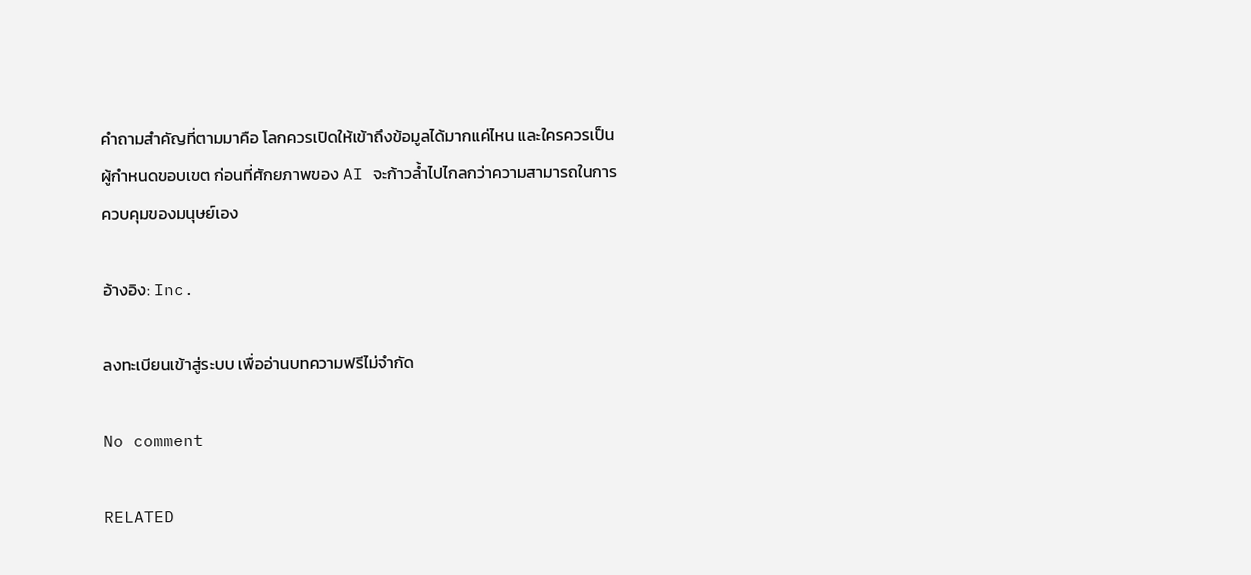คำถามสำคัญที่ตามมาคือ โลกควรเปิดให้เข้าถึงข้อมูลได้มากแค่ไหน และใครควรเป็นผู้กำหนดขอบเขต ก่อนที่ศักยภาพของ AI จะก้าวล้ำไปไกลกว่าความสามารถในการควบคุมของมนุษย์เอง

อ้างอิง: Inc.

ลงทะเบียนเข้าสู่ระบบ เพื่ออ่านบทความฟรีไม่จำกัด

No comment

RELATED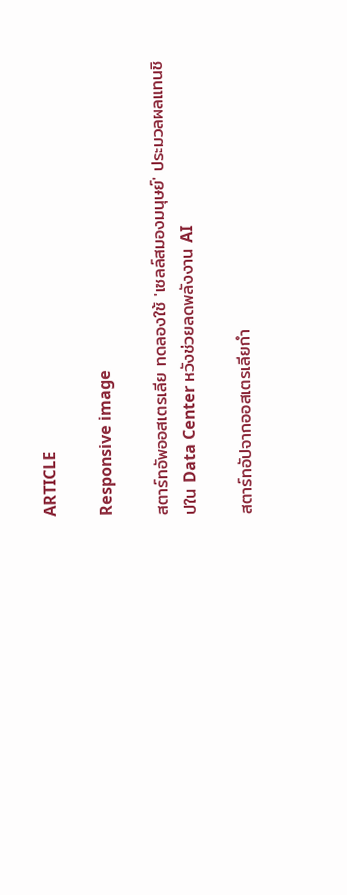ARTICLE

Responsive image

สตาร์ทอัพออสเตรเลีย ทดลองใช้ 'เซลล์สมองมนุษย์' ประมวลผลแทนชิปใน Data Center หวังช่วยลดพลังงาน AI

สตาร์ทอัปจากออสเตรเลียกำ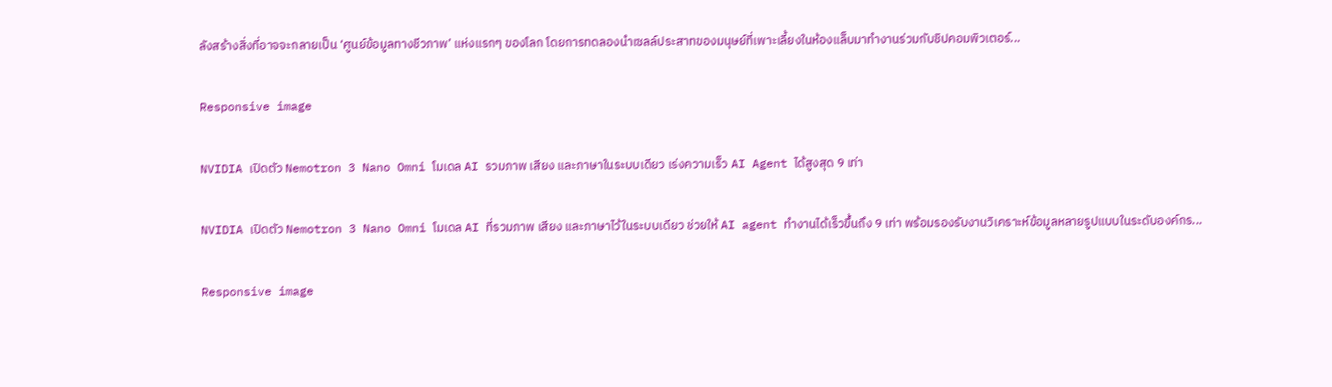ลังสร้างสิ่งที่อาจจะกลายเป็น ‘ศูนย์ข้อมูลทางชีวภาพ’ แห่งแรกๆ ของโลก โดยการทดลองนำเซลล์ประสาทของมนุษย์ที่เพาะเลี้ยงในห้องแล็บมาทำงานร่วมกับชิปคอมพิวเตอร์...

Responsive image

NVIDIA เปิดตัว Nemotron 3 Nano Omni โมเดล AI รวมภาพ เสียง และภาษาในระบบเดียว เร่งความเร็ว AI Agent ได้สูงสุด 9 เท่า

NVIDIA เปิดตัว Nemotron 3 Nano Omni โมเดล AI ที่รวมภาพ เสียง และภาษาไว้ในระบบเดียว ช่วยให้ AI agent ทำงานได้เร็วขึ้นถึง 9 เท่า พร้อมรองรับงานวิเคราะห์ข้อมูลหลายรูปแบบในระดับองค์กร...

Responsive image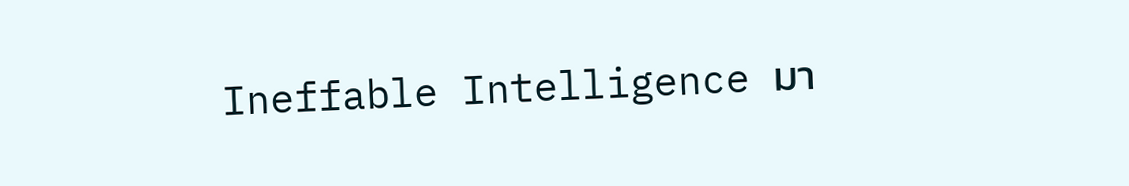Ineffable Intelligence มา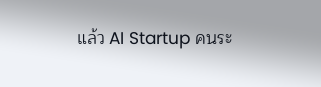แล้ว AI Startup คนระ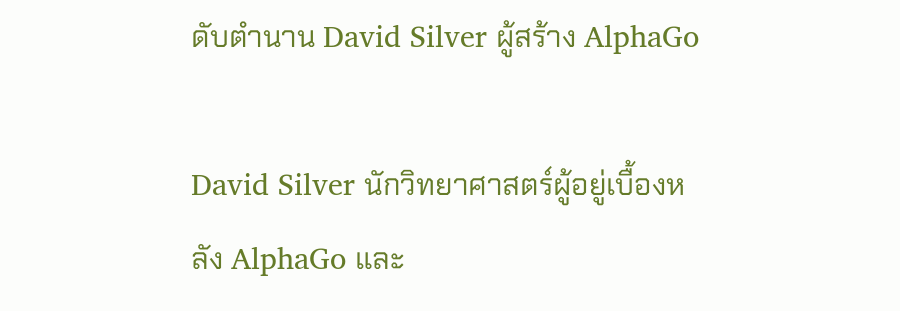ดับตำนาน David Silver ผู้สร้าง AlphaGo

David Silver นักวิทยาศาสตร์ผู้อยู่เบื้องหลัง AlphaGo และ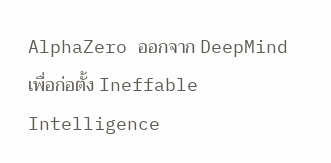AlphaZero ออกจาก DeepMind เพื่อก่อตั้ง Ineffable Intelligence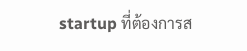startup ที่ต้องการส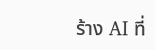ร้าง AI ที่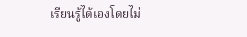เรียนรู้ได้เองโดยไม่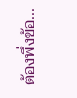ต้องพึ่งข้อ...